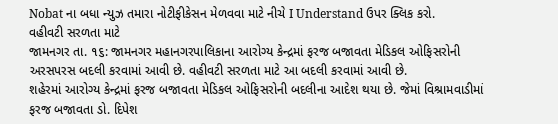Nobat ના બધા ન્યુઝ તમારા નોટીફીકેસન મેળવવા માટે નીચે I Understand ઉપર ક્લિક કરો.
વહીવટી સરળતા માટે
જામનગર તા. ૧૬: જામનગર મહાનગરપાલિકાના આરોગ્ય કેન્દ્રમાં ફરજ બજાવતા મેડિકલ ઓફિસરોની અરસપરસ બદલી કરવામાં આવી છે. વહીવટી સરળતા માટે આ બદલી કરવામાં આવી છે.
શહેરમાં આરોગ્ય કેન્દ્રમાં ફરજ બજાવતા મેડિકલ ઓફિસરોની બદલીના આદેશ થયા છે. જેમાં વિશ્રામવાડીમાં ફરજ બજાવતા ડો. દિપેશ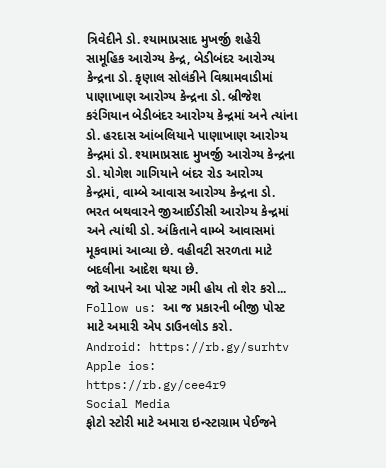ત્રિવેદીને ડો. શ્યામાપ્રસાદ મુખર્જી શહેરી સામૂહિક આરોગ્ય કેન્દ્ર, બેડીબંદર આરોગ્ય કેન્દ્રના ડો. કૃણાલ સોલંકીને વિશ્રામવાડીમાં પાણાખાણ આરોગ્ય કેન્દ્રના ડો. બ્રીજેશ કરંગિયાન બેડીબંદર આરોગ્ય કેન્દ્રમાં અને ત્યાંના ડો. હરદાસ આંબલિયાને પાણાખાણ આરોગ્ય કેન્દ્રમાં ડો. શ્યામાપ્રસાદ મુખર્જી આરોગ્ય કેન્દ્રના ડો. યોગેશ ગાગિયાને બંદર રોડ આરોગ્ય કેન્દ્રમાં, વામ્બે આવાસ આરોગ્ય કેન્દ્રના ડો. ભરત બથવારને જીઆઈડીસી આરોગ્ય કેન્દ્રમાં અને ત્યાંથી ડો. અંકિતાને વામ્બે આવાસમાં મૂકવામાં આવ્યા છે. વહીવટી સરળતા માટે બદલીના આદેશ થયા છે.
જો આપને આ પોસ્ટ ગમી હોય તો શેર કરો...
Follow us: આ જ પ્રકારની બીજી પોસ્ટ માટે અમારી એપ ડાઉનલોડ કરો.
Android: https://rb.gy/surhtv
Apple ios: https://rb.gy/cee4r9
Social Media
ફોટો સ્ટોરી માટે અમારા ઇન્સ્ટાગ્રામ પેઈજને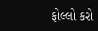ફોલ્લો કરો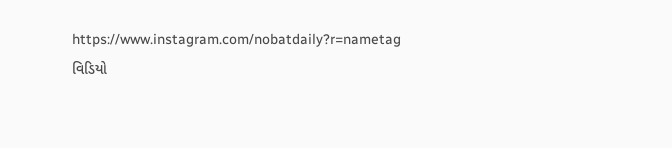https://www.instagram.com/nobatdaily?r=nametag
વિડિયો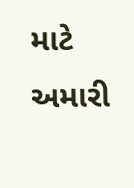માટે અમારી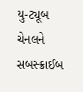યુ-ટ્યૂબ ચેનલને સબસ્ક્રાઈબ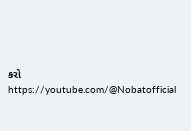કરો
https://youtube.com/@Nobatofficial